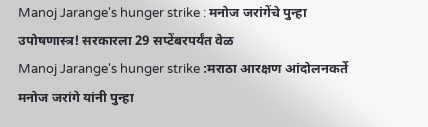Manoj Jarange's hunger strike : मनोज जरांगेंचे पुन्हा उपोषणास्त्र! सरकारला 29 सप्टेंबरपर्यंत वेळ
Manoj Jarange's hunger strike :मराठा आरक्षण आंदोलनकर्ते मनोज जरांगे यांनी पुन्हा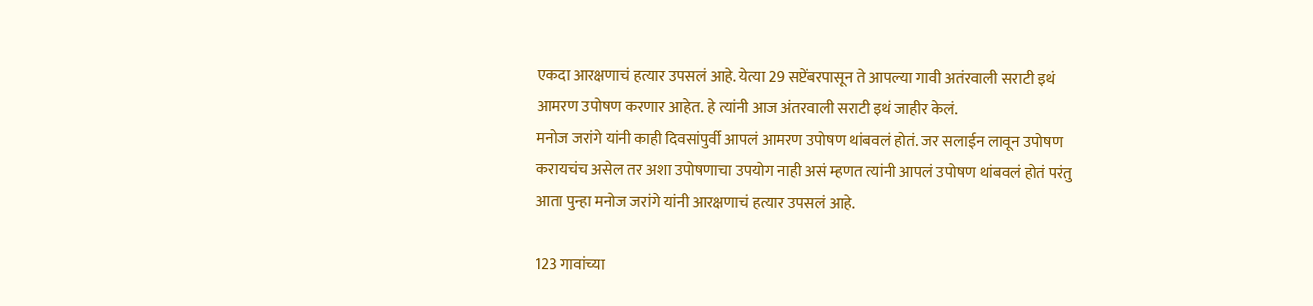एकदा आरक्षणाचं हत्यार उपसलं आहे. येत्या 29 सप्टेंबरपासून ते आपल्या गावी अतंरवाली सराटी इथं आमरण उपोषण करणार आहेत. हे त्यांनी आज अंतरवाली सराटी इथं जाहीर केलं.
मनोज जरांगे यांनी काही दिवसांपुर्वी आपलं आमरण उपोषण थांबवलं होतं. जर सलाईन लावून उपोषण करायचंच असेल तर अशा उपोषणाचा उपयोग नाही असं म्हणत त्यांनी आपलं उपोषण थांबवलं होतं परंतु आता पुन्हा मनोज जरांगे यांनी आरक्षणाचं हत्यार उपसलं आहे.

123 गावांच्या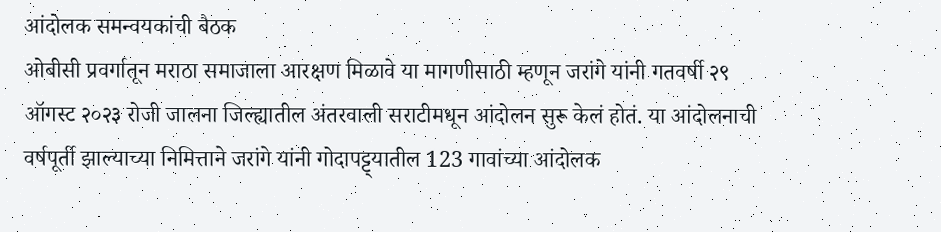आंदोलक समन्वयकांची बैठक
ओबीसी प्रवर्गातून मराठा समाजाला आरक्षण मिळावे या मागणीसाठी म्हणून जरांगे यांनी गतवर्षी २९ ऑगस्ट २०२३ रोजी जालना जिल्ह्यातील अंतरवाली सराटीमधून आंदोलन सुरू केलं होतं. या आंदोलनाची वर्षपूर्ती झाल्याच्या निमित्ताने जरांगे यांनी गोदापट्ट्यातील 123 गावांच्या आंदोलक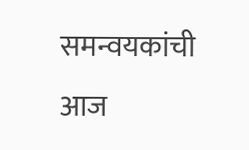समन्वयकांची आज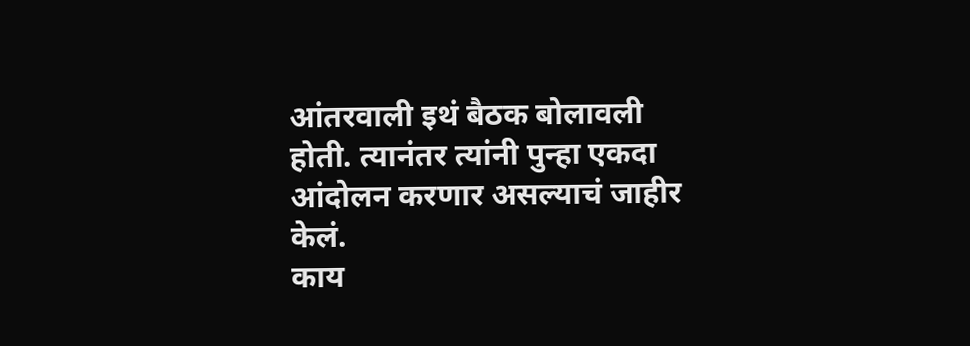आंतरवाली इथं बैठक बोलावली होती. त्यानंतर त्यांनी पुन्हा एकदा आंदोलन करणार असल्याचं जाहीर केलं.
काय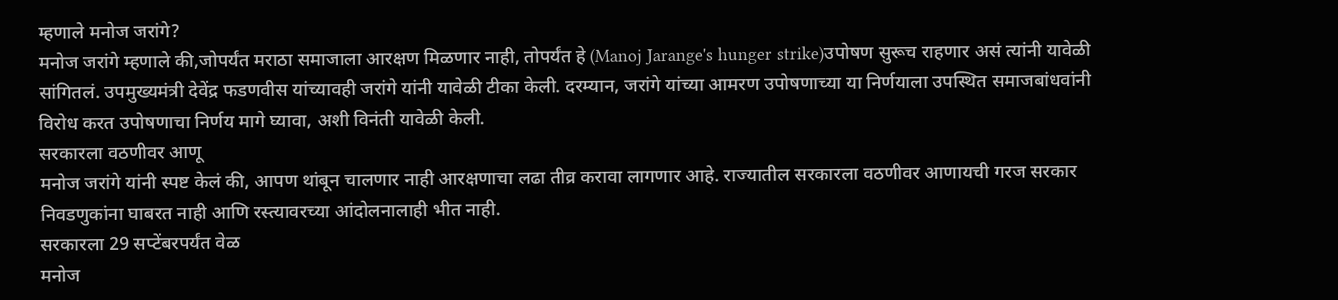म्हणाले मनोज जरांगे?
मनोज जरांगे म्हणाले की,जोपर्यंत मराठा समाजाला आरक्षण मिळणार नाही, तोपर्यंत हे (Manoj Jarange's hunger strike)उपोषण सुरूच राहणार असं त्यांनी यावेळी सांगितलं. उपमुख्यमंत्री देवेंद्र फडणवीस यांच्यावही जरांगे यांनी यावेळी टीका केली. दरम्यान, जरांगे यांच्या आमरण उपोषणाच्या या निर्णयाला उपस्थित समाजबांधवांनी विरोध करत उपोषणाचा निर्णय मागे घ्यावा, अशी विनंती यावेळी केली.
सरकारला वठणीवर आणू
मनोज जरांगे यांनी स्पष्ट केलं की, आपण थांबून चालणार नाही आरक्षणाचा लढा तीव्र करावा लागणार आहे. राज्यातील सरकारला वठणीवर आणायची गरज सरकार निवडणुकांना घाबरत नाही आणि रस्त्यावरच्या आंदोलनालाही भीत नाही.
सरकारला 29 सप्टेंबरपर्यंत वेळ
मनोज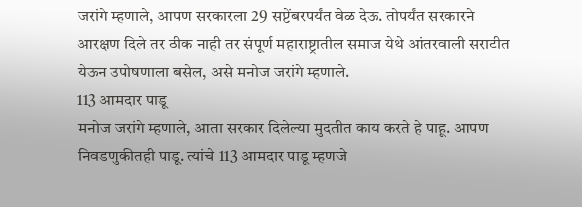जरांगे म्हणाले, आपण सरकारला 29 सप्टेंबरपर्यंत वेळ देऊ. तोपर्यंत सरकारने आरक्षण दिले तर ठीक नाही तर संपूर्ण महाराष्ट्रातील समाज येथे आंतरवाली सराटीत येऊन उपोषणाला बसेल, असे मनोज जरांगे म्हणाले.
113 आमदार पाडू
मनोज जरांगे म्हणाले, आता सरकार दिलेल्या मुदतीत काय करते हे पाहू. आपण निवडणुकीतही पाडू. त्यांचे 113 आमदार पाडू म्हणजे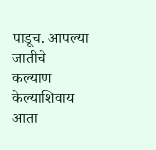पाडूच. आपल्या जातीचे कल्याण केल्याशिवाय आता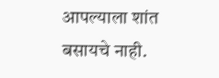आपल्याला शांत बसायचे नाही.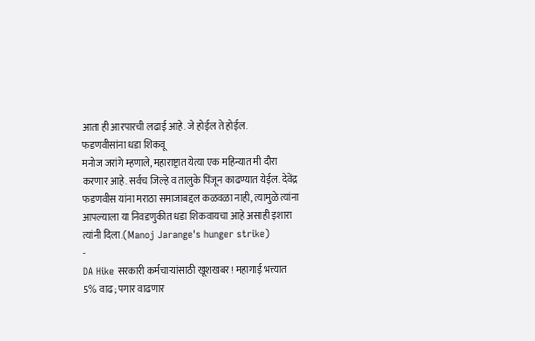आता ही आरपारची लढाई आहे. जे होईल ते होईल.
फडणवीसांना धडा शिकवू
मनोज जरांगे म्हणाले, महाराष्ट्रात येत्या एक महिन्यात मी दौरा करणार आहे. सर्वच जिल्हे व तालुके पिंजून काढण्यात येईल. देवेंद्र फडणवीस यांना मराठा समाजाबद्दल कळवळा नाही, त्यामुळे त्यांना आपल्याला या निवडणुकीत धडा शिकवायचा आहे असाही इशारा त्यांनी दिला.(Manoj Jarange's hunger strike)
-
DA Hike सरकारी कर्मचाऱ्यांसाठी खूशखबर! महागाई भत्त्यात 5% वाढ; पगार वाढणार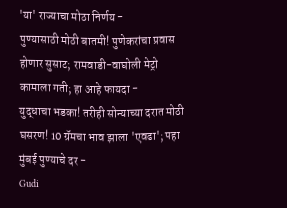'या' राज्याचा मोठा निर्णय -
पुण्यासाठी मोठी बातमी! पुणेकरांचा प्रवास होणार सुसाट; रामवाडी-वाघोली मेट्रो कामाला गती; हा आहे फायदा -
युद्धाचा भडका! तरीही सोन्याच्या दरात मोठी घसरण! 10 ग्रॅमचा भाव झाला 'एवढा'; पहा मुंबई पुण्याचे दर -
Gudi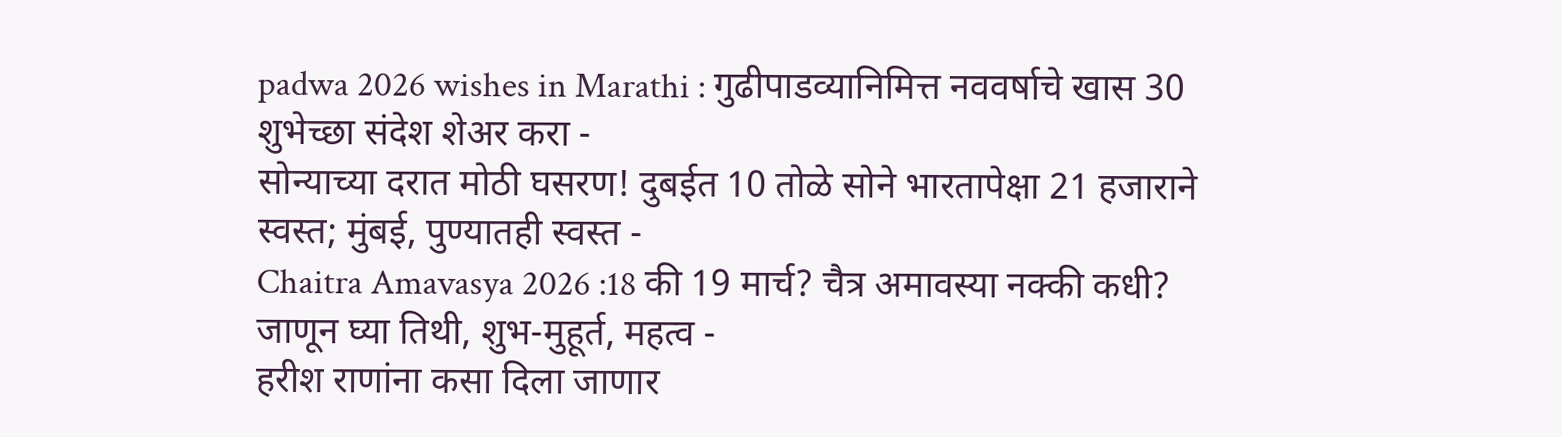padwa 2026 wishes in Marathi : गुढीपाडव्यानिमित्त नववर्षाचे खास 30 शुभेच्छा संदेश शेअर करा -
सोन्याच्या दरात मोठी घसरण! दुबईत 10 तोळे सोने भारतापेक्षा 21 हजाराने स्वस्त; मुंबई, पुण्यातही स्वस्त -
Chaitra Amavasya 2026 :18 की 19 मार्च? चैत्र अमावस्या नक्की कधी? जाणून घ्या तिथी, शुभ-मुहूर्त, महत्व -
हरीश राणांना कसा दिला जाणार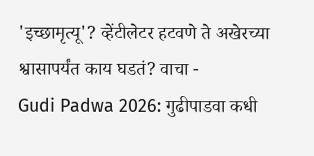'इच्छामृत्यू'? व्हेंटीलेटर हटवणे ते अखेरच्या श्वासापर्यंत काय घडतं? वाचा -
Gudi Padwa 2026: गुढीपाडवा कधी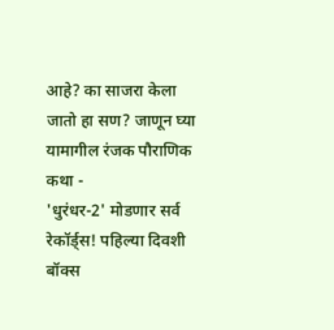आहे? का साजरा केला जातो हा सण? जाणून घ्या यामागील रंजक पौराणिक कथा -
'धुरंधर-2' मोडणार सर्व रेकॉर्ड्स! पहिल्या दिवशी बॉक्स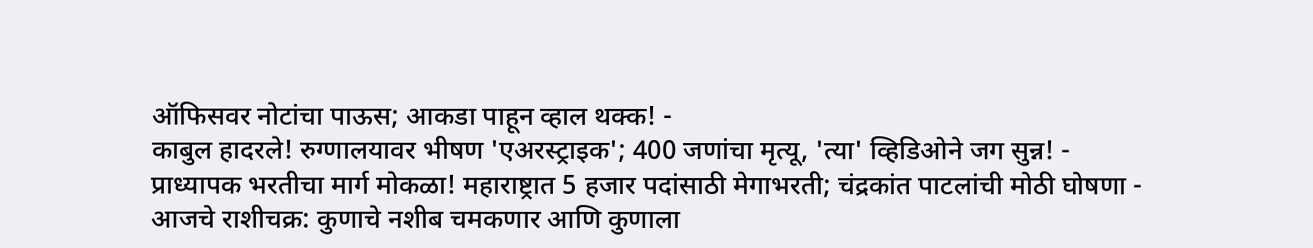ऑफिसवर नोटांचा पाऊस; आकडा पाहून व्हाल थक्क! -
काबुल हादरले! रुग्णालयावर भीषण 'एअरस्ट्राइक'; 400 जणांचा मृत्यू, 'त्या' व्हिडिओने जग सुन्न! -
प्राध्यापक भरतीचा मार्ग मोकळा! महाराष्ट्रात 5 हजार पदांसाठी मेगाभरती; चंद्रकांत पाटलांची मोठी घोषणा -
आजचे राशीचक्र: कुणाचे नशीब चमकणार आणि कुणाला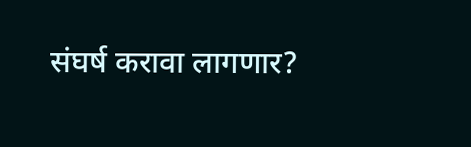संघर्ष करावा लागणार?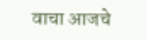वाचा आजचे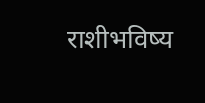राशीभविष्य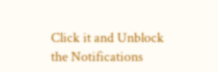Click it and Unblock the Notifications